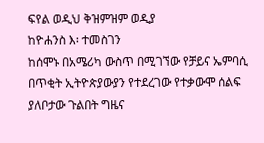ፍየል ወዲህ ቅዝምዝም ወዲያ
ከዮሐንስ እ፡ ተመስገን
ከሰሞኑ በአሜሪካ ውስጥ በሚገኘው የቻይና ኤምባሲ በጥቂት ኢትዮጵያውያን የተደረገው የተቃውሞ ሰልፍ ያለቦታው ጉልበት ግዜና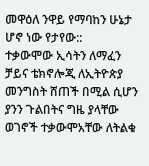መዋዕለ ንዋይ የማባከን ሁኔታ ሆኖ ነው የታየው::
ተቃውሞው ኢሳትን ለማፈን ቻይና ቴክኖሎጂ ለኢትዮጵያ መንግስት ሸጠች በሚል ሲሆን ያንን ጉልበትና ግዜ ያላቸው ወገኖች ተቃውሞአቸው ለትልቁ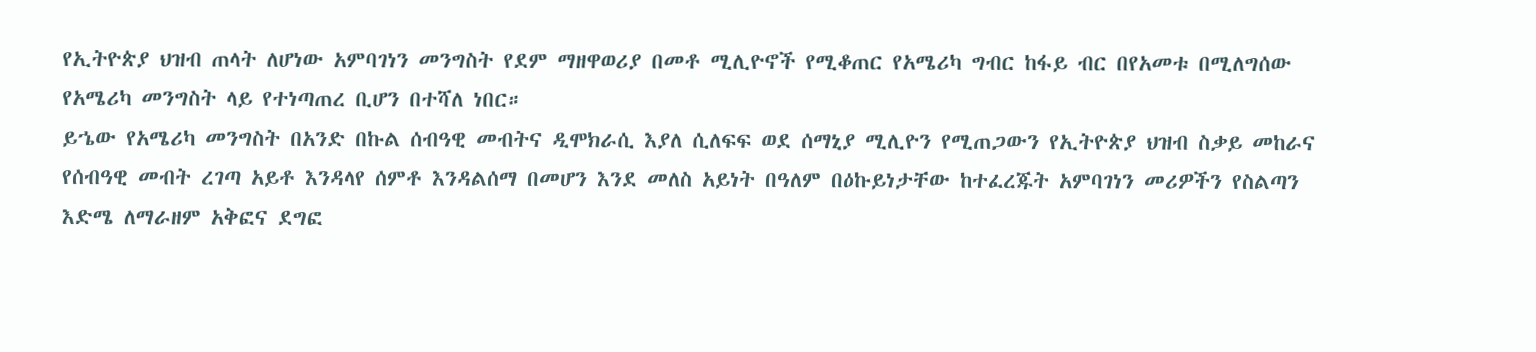የኢትዮጵያ ህዝብ ጠላት ለሆነው አምባገነን መንግስት የደም ማዘዋወሪያ በመቶ ሚሊዮኖች የሚቆጠር የአሜሪካ ግብር ከፋይ ብር በየአመቱ በሚለግሰው የአሜሪካ መንግስት ላይ የተነጣጠረ ቢሆን በተሻለ ነበር።
ይኄው የአሜሪካ መንግስት በአንድ በኩል ሰብዓዊ መብትና ዲሞክራሲ እያለ ሲለፍፍ ወደ ሰማኒያ ሚሊዮን የሚጠጋውን የኢትዮጵያ ህዝብ ስቃይ መከራና የሰብዓዊ መብት ረገጣ አይቶ እንዳላየ ሰምቶ እንዳልሰማ በመሆን እንደ መለስ አይነት በዓለም በዕኩይነታቸው ከተፈረጁት አምባገነን መሪዎችን የስልጣን እድሜ ለማራዘም አቅፎና ደግፎ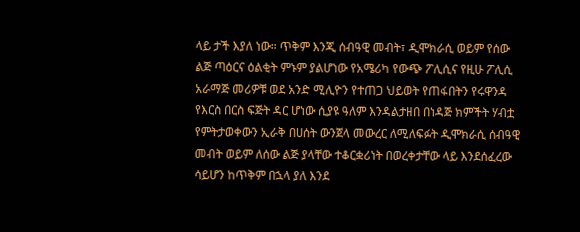ላይ ታች እያለ ነው። ጥቅም እንጂ ሰብዓዊ መብት፣ ዲሞክራሲ ወይም የሰው ልጅ ጣዕርና ዕልቂት ምኑም ያልሆነው የአሜሪካ የውጭ ፖሊሲና የዚሁ ፖሊሲ አራማጅ መሪዎቹ ወደ አንድ ሚሊዮን የተጠጋ ህይወት የጠፋበትን የሩዋንዳ የእርስ በርስ ፍጅት ዳር ሆነው ሲያዩ ዓለም እንዳልታዘበ በነዳጅ ክምችት ሃብቷ የምትታወቀውን ኢራቅ በሀሰት ውንጀላ መውረር ለሚለፍፉት ዲሞክራሲ ሰብዓዊ መብት ወይም ለሰው ልጅ ያላቸው ተቆርቋሪነት በወረቀታቸው ላይ እንደሰፈረው ሳይሆን ከጥቅም በኋላ ያለ እንደ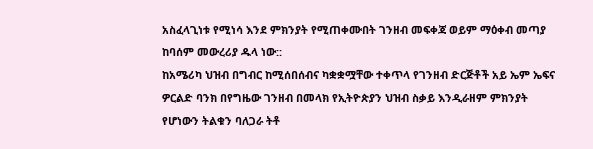አስፈላጊነቱ የሚነሳ እንደ ምክንያት የሚጠቀሙበት ገንዘብ መፍቀጃ ወይም ማዕቀብ መጣያ ከባሰም መውረሪያ ዱላ ነው::
ከአሜሪካ ህዝብ በግብር ከሚሰበሰብና ካቋቋሟቸው ተቀጥላ የገንዘብ ድርጅቶች አይ ኤም ኤፍና ዎርልድ ባንክ በየግዜው ገንዘብ በመላክ የኢትዮጵያን ህዝብ ስቃይ እንዲራዘም ምክንያት የሆነውን ትልቁን ባለጋራ ትቶ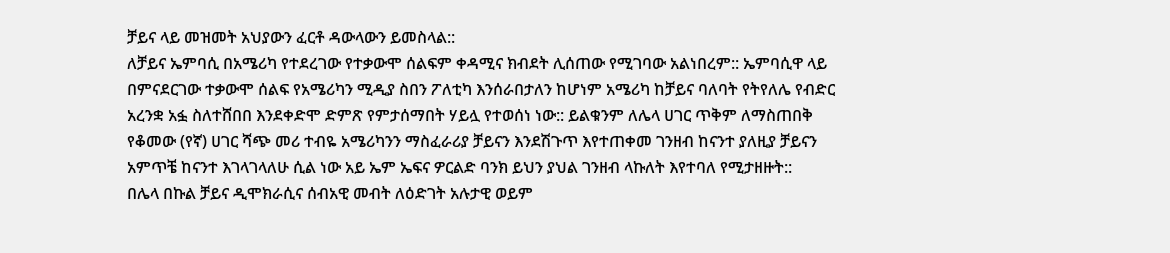ቻይና ላይ መዝመት አህያውን ፈርቶ ዳውላውን ይመስላል::
ለቻይና ኤምባሲ በአሜሪካ የተደረገው የተቃውሞ ሰልፍም ቀዳሚና ክብደት ሊሰጠው የሚገባው አልነበረም:: ኤምባሲዋ ላይ በምናደርገው ተቃውሞ ሰልፍ የአሜሪካን ሚዲያ ስበን ፖለቲካ እንሰራበታለን ከሆነም አሜሪካ ከቻይና ባለባት የትየለሌ የብድር አረንቋ አፏ ስለተሸበበ እንደቀድሞ ድምጽ የምታሰማበት ሃይሏ የተወሰነ ነው:: ይልቁንም ለሌላ ሀገር ጥቅም ለማስጠበቅ የቆመው (የኛ) ሀገር ሻጭ መሪ ተብዬ አሜሪካንን ማስፈራሪያ ቻይናን እንደሽጉጥ እየተጠቀመ ገንዘብ ከናንተ ያለዚያ ቻይናን አምጥቼ ከናንተ እገላገላለሁ ሲል ነው አይ ኤም ኤፍና ዎርልድ ባንክ ይህን ያህል ገንዘብ ላኩለት እየተባለ የሚታዘዙት::
በሌላ በኩል ቻይና ዲሞክራሲና ሰብአዊ መብት ለዕድገት አሉታዊ ወይም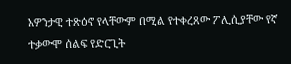አዎንታዊ ተጽዕኖ የላቸውም በሚል የተቀረጸው ፖሊሲያቸው የኛ ተቃውሞ ሰልፍ የድርጊት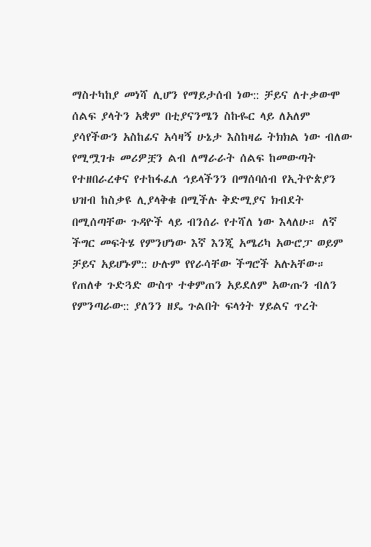ማስተካከያ መነሻ ሊሆን የማይታሰብ ነው:: ቻይና ለተቃውሞ ሰልፍ ያላትን አቋም በቲያናንሜን ስኩዬር ላይ ለአለም ያሳየችውን አስከፊና አሳዛኝ ሁኔታ እስከዛሬ ትክክል ነው ብለው የሚሟገቱ መሪዎቿን ልብ ለማራራት ሰልፍ ከመውጣት የተዘበራረቀና የተከፋፈለ ኅይላችንን በማሰባሰብ የኢትዮጵያን ህዝብ ከስቃዩ ሊያላቅቁ በሚችሉ ቅድሚያና ክብደት በሚሰጣቸው ጉዳዮች ላይ ብንሰራ የተሻለ ነው እላለሁ። ለኛ ችግር መፍትሄ የምንሆነው እኛ እንጂ አሜሪካ አውሮፓ ወይም ቻይና አይሆኑም:: ሁሉም የየራሳቸው ችግሮች አሉአቸው።
የጠለቀ ጉድጓድ ውስጥ ተቀምጠን አይደለም አውጡን ብለን የምንጣራው:: ያለንን ዘዴ ጉልበት ፍላጎት ሃይልና ጥረት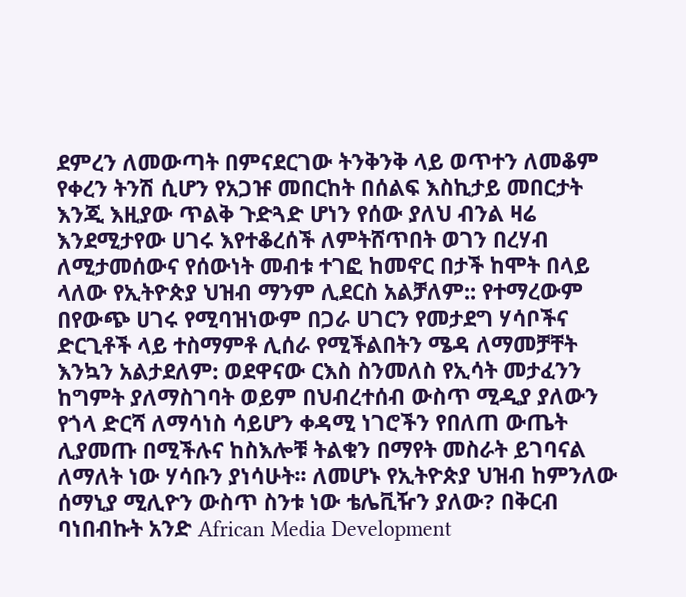ደምረን ለመውጣት በምናደርገው ትንቅንቅ ላይ ወጥተን ለመቆም የቀረን ትንሽ ሲሆን የአጋዡ መበርከት በሰልፍ እስኪታይ መበርታት እንጂ እዚያው ጥልቅ ጉድጓድ ሆነን የሰው ያለህ ብንል ዛሬ እንደሚታየው ሀገሩ እየተቆረሰች ለምትሸጥበት ወገን በረሃብ ለሚታመሰውና የሰውነት መብቱ ተገፎ ከመኖር በታች ከሞት በላይ ላለው የኢትዮጵያ ህዝብ ማንም ሊደርስ አልቻለም:: የተማረውም በየውጭ ሀገሩ የሚባዝነውም በጋራ ሀገርን የመታደግ ሃሳቦችና ድርጊቶች ላይ ተስማምቶ ሊሰራ የሚችልበትን ሜዳ ለማመቻቸት እንኳን አልታደለም: ወደዋናው ርእስ ስንመለስ የኢሳት መታፈንን ከግምት ያለማስገባት ወይም በህብረተሰብ ውስጥ ሚዲያ ያለውን የጎላ ድርሻ ለማሳነስ ሳይሆን ቀዳሚ ነገሮችን የበለጠ ውጤት ሊያመጡ በሚችሉና ከስእሎቹ ትልቁን በማየት መስራት ይገባናል ለማለት ነው ሃሳቡን ያነሳሁት፡፡ ለመሆኑ የኢትዮጵያ ህዝብ ከምንለው ሰማኒያ ሚሊዮን ውስጥ ስንቱ ነው ቴሌቪዥን ያለው? በቅርብ ባነበብኩት አንድ African Media Development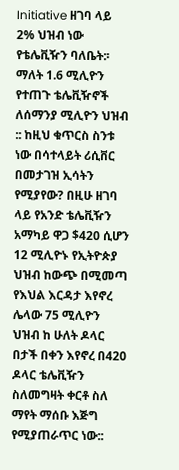Initiative ዘገባ ላይ 2% ህዝብ ነው የቴሌቪዥን ባለቤት:፡ ማለት 1.6 ሚሊዮን የተጠጉ ቴሌቪዥኖች ለሰማንያ ሚሊዮን ህዝብ :: ከዚህ ቁጥርስ ስንቱ ነው በሳተላይት ሪሲቨር በመታገዝ ኢሳትን የሚያየው? በዚሁ ዘገባ ላይ የአንድ ቴሌቪዥን አማካይ ዋጋ $420 ሲሆን 12 ሚሊዮኑ የኢትዮጵያ ህዝብ ከውጭ በሚመጣ የእህል እርዳታ እየኖረ ሌላው 75 ሚሊዮን ህዝብ ከ ሁለት ዶላር በታች በቀን እየኖረ በ420 ዶላር ቴሌቪዥን ስለመግዛት ቀርቶ ስለ ማየት ማሰቡ እጅግ የሚያጠራጥር ነው::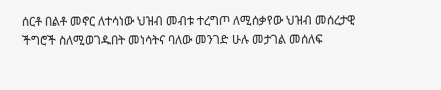ሰርቶ በልቶ መኖር ለተሳነው ህዝብ መብቱ ተረግጦ ለሚሰቃየው ህዝብ መሰረታዊ ችግሮች ስለሚወገዱበት መነሳትና ባለው መንገድ ሁሉ መታገል መሰለፍ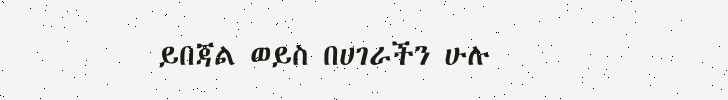ይበጃል ወይስ በሀገራችን ሁሉ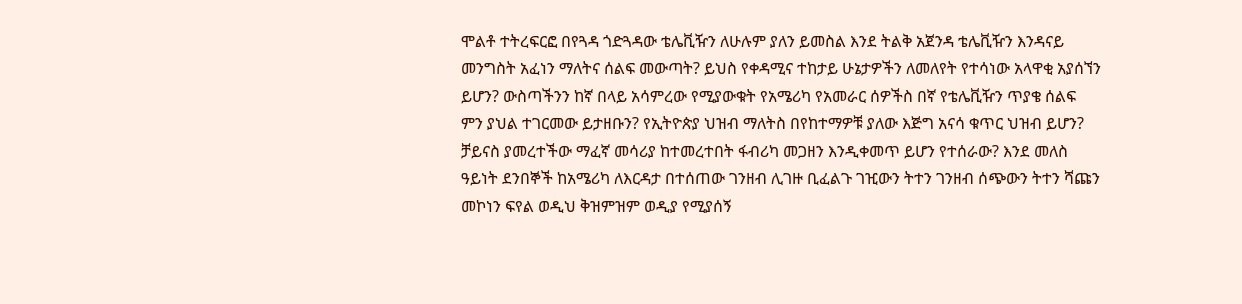ሞልቶ ተትረፍርፎ በየጓዳ ጎድጓዳው ቴሌቪዥን ለሁሉም ያለን ይመስል እንደ ትልቅ አጀንዳ ቴሌቪዥን እንዳናይ መንግስት አፈነን ማለትና ሰልፍ መውጣት? ይህስ የቀዳሚና ተከታይ ሁኔታዎችን ለመለየት የተሳነው አላዋቂ አያሰኘን ይሆን? ውስጣችንን ከኛ በላይ አሳምረው የሚያውቁት የአሜሪካ የአመራር ሰዎችስ በኛ የቴሌቪዥን ጥያቄ ሰልፍ ምን ያህል ተገርመው ይታዘቡን? የኢትዮጵያ ህዝብ ማለትስ በየከተማዎቹ ያለው እጅግ አናሳ ቁጥር ህዝብ ይሆን? ቻይናስ ያመረተችው ማፈኛ መሳሪያ ከተመረተበት ፋብሪካ መጋዘን እንዲቀመጥ ይሆን የተሰራው? እንደ መለስ ዓይነት ደንበኞች ከአሜሪካ ለእርዳታ በተሰጠው ገንዘብ ሊገዙ ቢፈልጉ ገዢውን ትተን ገንዘብ ሰጭውን ትተን ሻጩን መኮነን ፍየል ወዲህ ቅዝምዝም ወዲያ የሚያሰኝ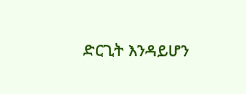ድርጊት እንዳይሆን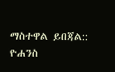ማስተዋል ይበጃል::
ዮሐንስ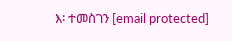እ፡ ተመስገን [email protected]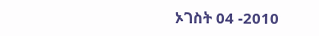ኦገስት 04 -2010